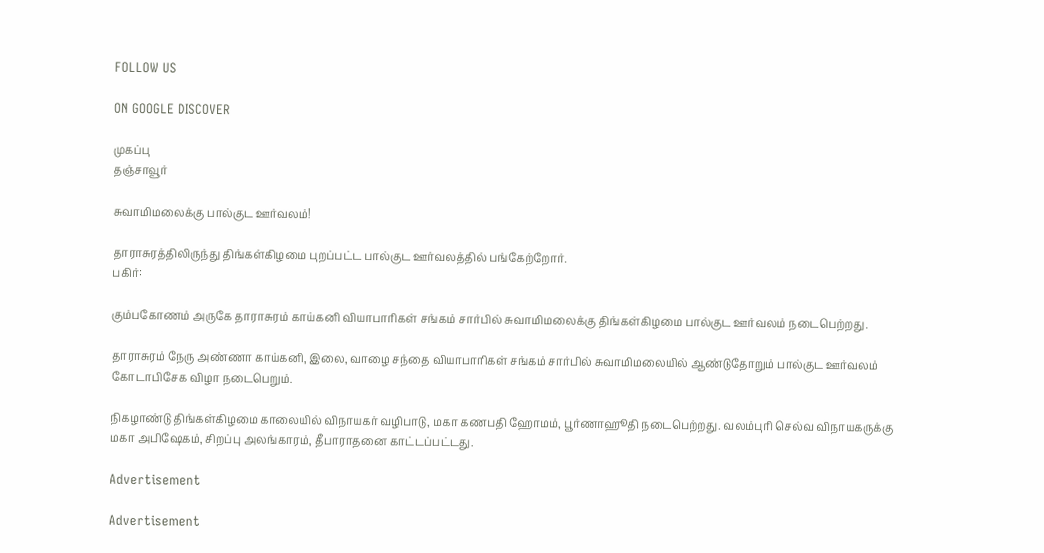FOLLOW US

ON GOOGLE DISCOVER

முகப்பு
தஞ்சாவூர்

சுவாமிமலைக்கு பால்குட ஊர்வலம்!

தாராசுரத்திலிருந்து திங்கள்கிழமை புறப்பட்ட பால்குட ஊர்வலத்தில் பங்கேற்றோர்.
பகிர்:

கும்பகோணம் அருகே தாராசுரம் காய்கனி வியாபாரிகள் சங்கம் சார்பில் சுவாமிமலைக்கு திங்கள்கிழமை பால்குட ஊர்வலம் நடைபெற்றது.

தாராசுரம் நேரு அண்ணா காய்கனி, இலை, வாழை சந்தை வியாபாரிகள் சங்கம் சார்பில் சுவாமிமலையில் ஆண்டுதோறும் பால்குட ஊர்வலம் கோடாபிசேக விழா நடைபெறும்.

நிகழாண்டு திங்கள்கிழமை காலையில் விநாயகர் வழிபாடு, மகா கணபதி ஹோமம், பூர்ணாஹூதி நடைபெற்றது. வலம்புரி செல்வ விநாயகருக்கு மகா அபிஷேகம், சிறப்பு அலங்காரம், தீபாராதனை காட்டப்பட்டது.

Advertisement

Advertisement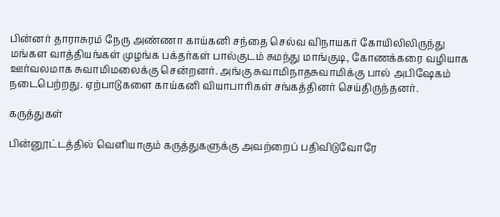பின்னர் தாராசுரம் நேரு அண்ணா காய்கனி சந்தை செல்வ விநாயகர் கோயிலிலிருந்து மங்கள வாத்தியங்கள் முழங்க பக்தர்கள் பால்குடம் சுமந்து மாங்குடி, கோணக்கரை வழியாக ஊர்வலமாக சுவாமிமலைக்கு சென்றனர். அங்கு சுவாமிநாதசுவாமிக்கு பால் அபிஷேகம் நடைபெற்றது. ஏற்பாடுகளை காய்கனி வியாபாரிகள் சங்கத்தினர் செய்திருந்தனர்.

கருத்துகள்

பின்னூட்டத்தில் வெளியாகும் கருத்துகளுக்கு அவற்றைப் பதிவிடுவோரே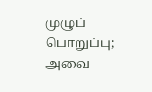முழுப் பொறுப்பு; அவை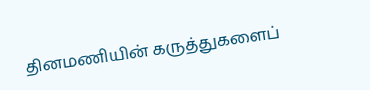தினமணியின் கருத்துகளைப்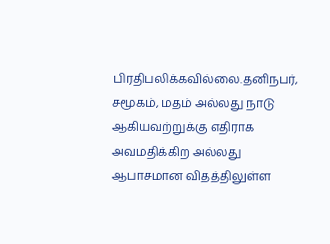பிரதிபலிக்கவில்லை.தனிநபர், சமூகம், மதம் அல்லது நாடு ஆகியவற்றுக்கு எதிராக அவமதிக்கிற அல்லது ஆபாசமான விதத்திலுள்ள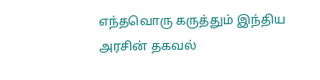எந்தவொரு கருத்தும் இந்திய அரசின் தகவல்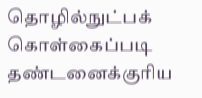தொழில்நுட்பக் கொள்கைப்படி தண்டனைக்குரிய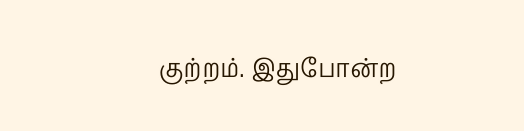குற்றம். இதுபோன்ற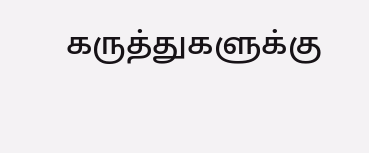கருத்துகளுக்கு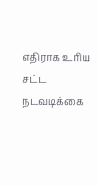எதிராக உரிய சட்ட நடவடிக்கை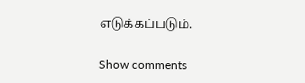எடுக்கப்படும்.

Show comments